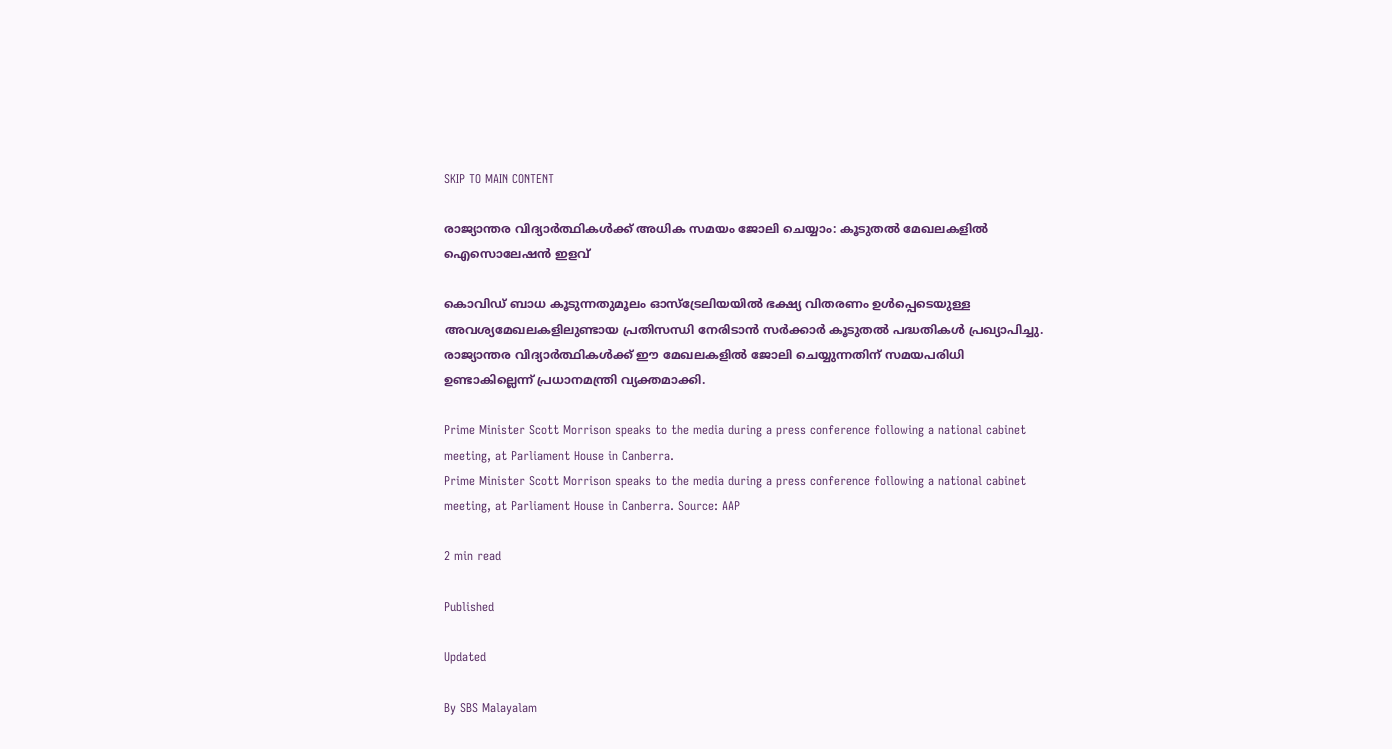SKIP TO MAIN CONTENT

രാജ്യാന്തര വിദ്യാര്‍ത്ഥികള്‍ക്ക് അധിക സമയം ജോലി ചെയ്യാം: കൂടുതല്‍ മേഖലകളില്‍ ഐസൊലേഷന്‍ ഇളവ്

കൊവിഡ് ബാധ കൂടുന്നതുമൂലം ഓസ്‌ട്രേലിയയില്‍ ഭക്ഷ്യ വിതരണം ഉള്‍പ്പെടെയുള്ള അവശ്യമേഖലകളിലുണ്ടായ പ്രതിസന്ധി നേരിടാന്‍ സര്‍ക്കാര്‍ കൂടുതല്‍ പദ്ധതികള്‍ പ്രഖ്യാപിച്ചു. രാജ്യാന്തര വിദ്യാര്‍ത്ഥികള്‍ക്ക് ഈ മേഖലകളില്‍ ജോലി ചെയ്യുന്നതിന് സമയപരിധി ഉണ്ടാകില്ലെന്ന് പ്രധാനമന്ത്രി വ്യക്തമാക്കി.

Prime Minister Scott Morrison speaks to the media during a press conference following a national cabinet meeting, at Parliament House in Canberra.
Prime Minister Scott Morrison speaks to the media during a press conference following a national cabinet meeting, at Parliament House in Canberra. Source: AAP

2 min read

Published

Updated

By SBS Malayalam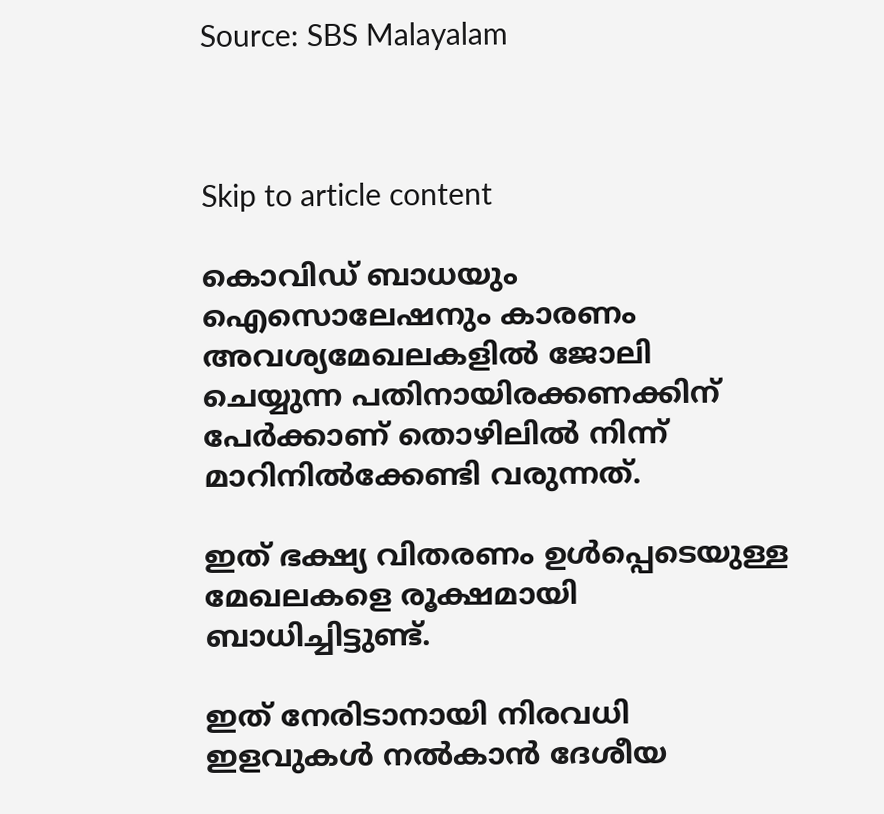Source: SBS Malayalam



Skip to article content

കൊവിഡ് ബാധയും ഐസൊലേഷനും കാരണം അവശ്യമേഖലകളില്‍ ജോലി ചെയ്യുന്ന പതിനായിരക്കണക്കിന് പേര്‍ക്കാണ് തൊഴിലില്‍ നിന്ന് മാറിനില്‍ക്കേണ്ടി വരുന്നത്.

ഇത് ഭക്ഷ്യ വിതരണം ഉള്‍പ്പെടെയുള്ള മേഖലകളെ രൂക്ഷമായി  ബാധിച്ചിട്ടുണ്ട്.

ഇത് നേരിടാനായി നിരവധി ഇളവുകള്‍ നല്‍കാന്‍ ദേശീയ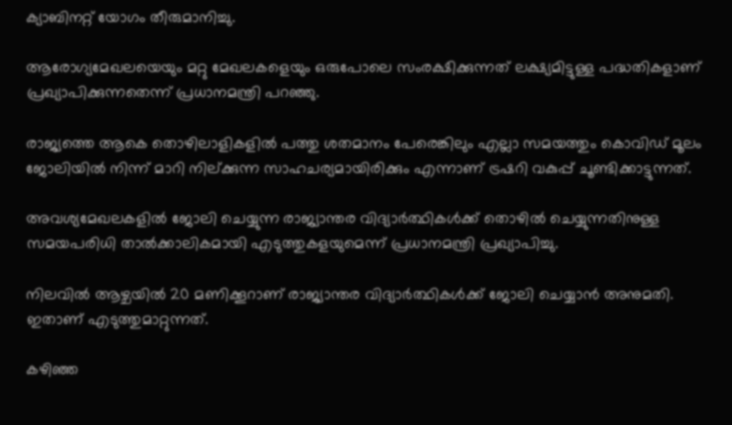ക്യാബിനറ്റ് യോഗം തീരുമാനിച്ചു.

ആരോഗ്യമേഖലയെയും മറ്റു മേഖലകളെയും ഒരുപോലെ സംരക്ഷിക്കുന്നത് ലക്ഷ്യമിട്ടുള്ള പദ്ധതികളാണ് പ്രഖ്യാപിക്കുന്നതെന്ന് പ്രധാനമന്ത്രി പറഞ്ഞു.

രാജ്യത്തെ ആകെ തൊഴിലാളികളില്‍ പത്തു ശതമാനം പേരെങ്കിലും എല്ലാ സമയത്തും കൊവിഡ് മൂലം ജോലിയില്‍ നിന്ന് മാറി നില്ക്കുന്ന സാഹചര്യമായിരിക്കും എന്നാണ് ട്രഷറി വകുപ്പ് ചൂണ്ടിക്കാട്ടുന്നത്.

അവശ്യമേഖലകളില്‍ ജോലി ചെയ്യുന്ന രാജ്യാന്തര വിദ്യാര്‍ത്ഥികള്‍ക്ക് തൊഴില്‍ ചെയ്യുന്നതിനുള്ള സമയപരിധി താല്‍ക്കാലികമായി എടുത്തുകളയുമെന്ന് പ്രധാനമന്ത്രി പ്രഖ്യാപിച്ചു.

നിലവില്‍ ആഴ്ചയില്‍ 20 മണിക്കൂറാണ് രാജ്യാന്തര വിദ്യാര്‍ത്ഥികള്‍ക്ക് ജോലി ചെയ്യാന്‍ അനുമതി. ഇതാണ് എടുത്തുമാറ്റുന്നത്.

കഴിഞ്ഞ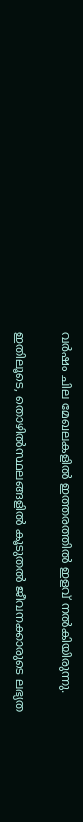വര്‍ഷം ചില മേഖലകളില്‍ ഇത്തരത്തില്‍ ഇളവ് നല്‍കിയിരുന്നു.

ഇതിലൂടെ, തൊഴില്‍സ്ഥലങ്ങളില്‍ കൂടുതല്‍ ജീവനക്കാരുടെ ലഭ്യത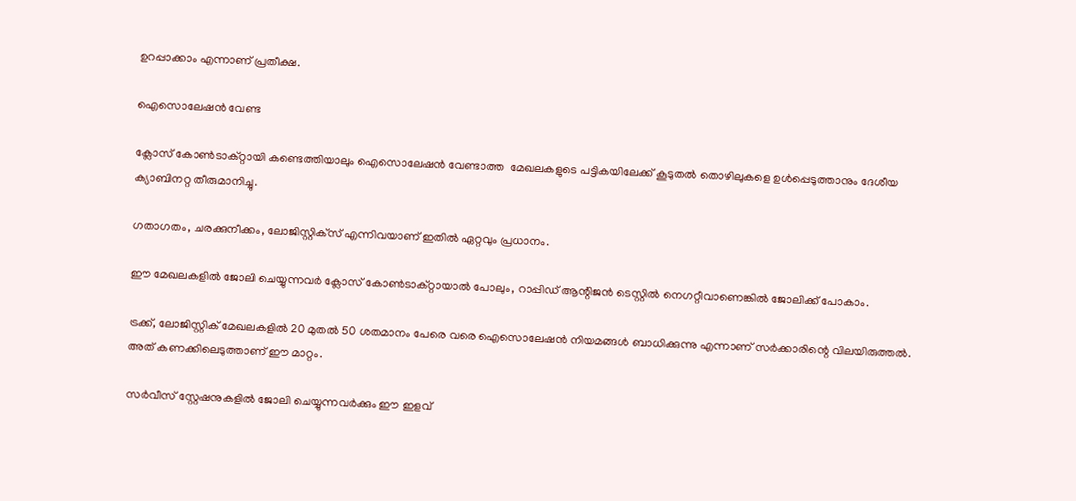ഉറപ്പാക്കാം എന്നാണ് പ്രതീക്ഷ.

ഐസൊലേഷന്‍ വേണ്ട

ക്ലോസ് കോണ്‍ടാക്റ്റായി കണ്ടെത്തിയാലും ഐസൊലേഷന്‍ വേണ്ടാത്ത  മേഖലകളുടെ പട്ടികയിലേക്ക് കൂടുതല്‍ തൊഴിലുകളെ ഉള്‍പ്പെടുത്താനും ദേശീയ ക്യാബിനറ്റ തീരുമാനിച്ചു.

ഗതാഗതം, ചരക്കുനീക്കം, ലോജിസ്റ്റിക്‌സ് എന്നിവയാണ് ഇതില്‍ ഏറ്റവും പ്രധാനം.

ഈ മേഖലകളില്‍ ജോലി ചെയ്യുന്നവര്‍ ക്ലോസ് കോണ്‍ടാക്റ്റായാല്‍ പോലും, റാപ്പിഡ് ആന്റിജന്‍ ടെസ്റ്റില്‍ നെഗറ്റീവാണെങ്കില്‍ ജോലിക്ക് പോകാം.

ട്രക്ക്, ലോജിസ്റ്റിക് മേഖലകളില്‍ 20 മുതല്‍ 50 ശതമാനം പേരെ വരെ ഐസൊലേഷന്‍ നിയമങ്ങള്‍ ബാധിക്കുന്നു എന്നാണ് സര്‍ക്കാരിന്റെ വിലയിരുത്തല്‍. അത് കണക്കിലെടുത്താണ് ഈ മാറ്റം.

സര്‍വീസ് സ്റ്റേഷനുകളില്‍ ജോലി ചെയ്യുന്നവര്‍ക്കും ഈ ഇളവ്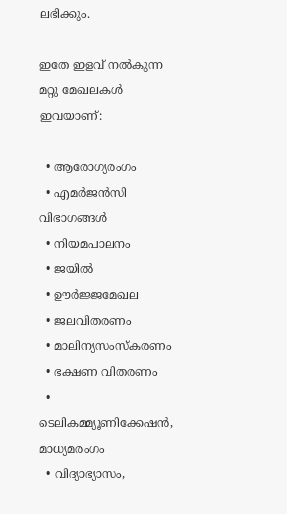ലഭിക്കും.

ഇതേ ഇളവ് നല്‍കുന്ന മറ്റു മേഖലകള്‍ ഇവയാണ്:

  • ആരോഗ്യരംഗം
  • എമര്‍ജന്‍സി വിഭാഗങ്ങള്‍
  • നിയമപാലനം
  • ജയില്‍
  • ഊര്‍ജ്ജമേഖല
  • ജലവിതരണം
  • മാലിന്യസംസ്‌കരണം
  • ഭക്ഷണ വിതരണം
  • ടെലികമ്മ്യൂണിക്കേഷന്‍, മാധ്യമരംഗം
  • വിദ്യാഭ്യാസം,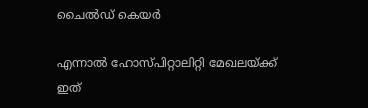ചൈല്‍ഡ് കെയര്‍

എന്നാല്‍ ഹോസ്പിറ്റാലിറ്റി മേഖലയ്ക്ക് ഇത്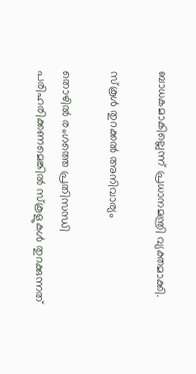ബാധകമാകില്ലെന്ന് പ്രധാനമന്ത്രി വ്യക്തമാക്കി.

സ്‌കൂള്‍ തുറക്കല്‍ അനിവാര്യം

തൊഴില്‍ രംഗത്തെ പ്രതിസന്ധി പരിഹരിക്കണമെങ്കില്‍ സ്‌കൂളുകള്‍ തുറക്കുന്നത്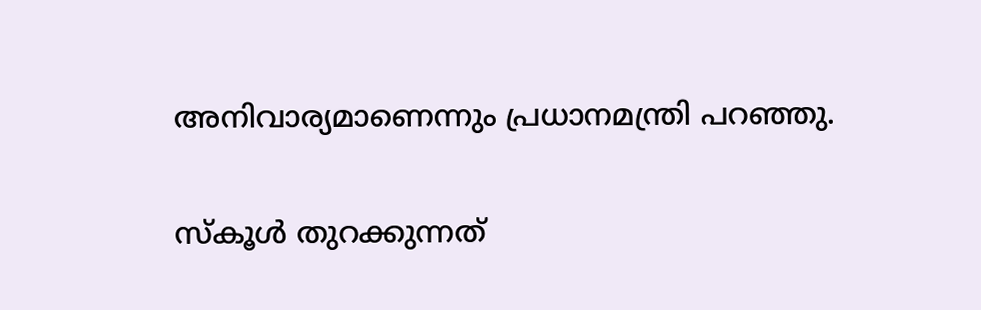അനിവാര്യമാണെന്നും പ്രധാനമന്ത്രി പറഞ്ഞു.

സ്‌കൂള്‍ തുറക്കുന്നത്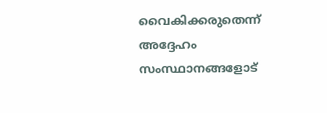വൈകിക്കരുതെന്ന് അദ്ദേഹം സംസ്ഥാനങ്ങളോട്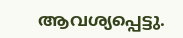ആവശ്യപ്പെട്ടു.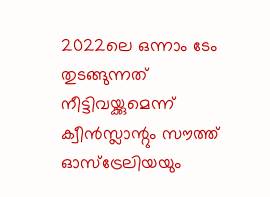2022ലെ ഒന്നാം ടേം തുടങ്ങുന്നത് നീട്ടിവയ്ക്കുമെന്ന് ക്വീന്‍സ്ലാന്റും സൗത്ത് ഓസ്‌ട്രേലിയയും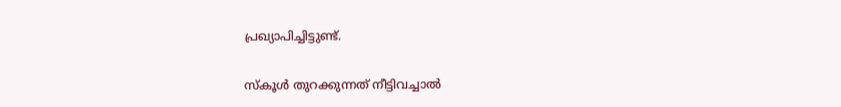പ്രഖ്യാപിച്ചിട്ടുണ്ട്.

സ്‌കൂള്‍ തുറക്കുന്നത് നീട്ടിവച്ചാല്‍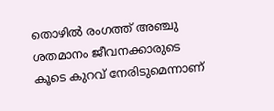തൊഴില്‍ രംഗത്ത് അഞ്ചു ശതമാനം ജീവനക്കാരുടെ കൂടെ കുറവ് നേരിടുമെന്നാണ്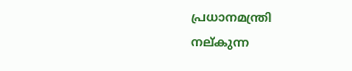പ്രധാനമന്ത്രി നല്കുന്ന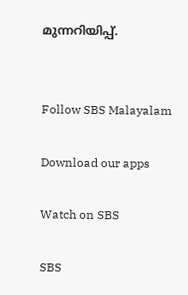മുന്നറിയിപ്പ്.


Follow SBS Malayalam

Download our apps

Watch on SBS

SBS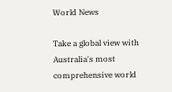World News

Take a global view with Australia's most comprehensive world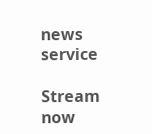news service

Stream now